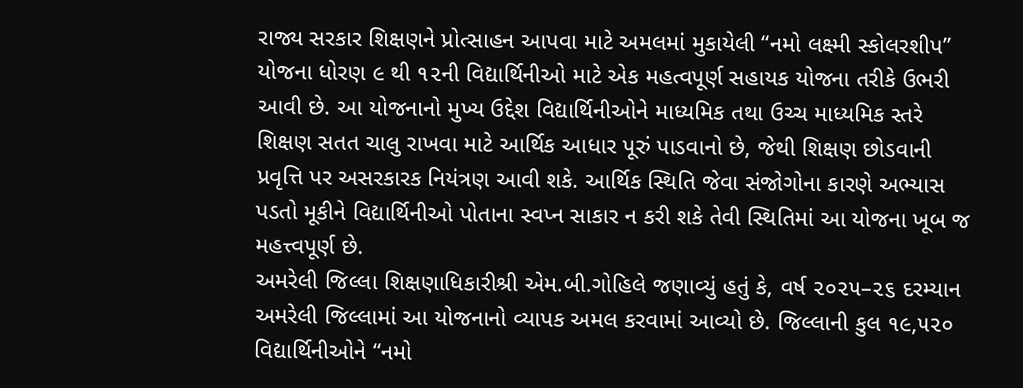રાજ્ય સરકાર શિક્ષણને પ્રોત્સાહન આપવા માટે અમલમાં મુકાયેલી “નમો લક્ષ્મી સ્કોલરશીપ” યોજના ધોરણ ૯ થી ૧૨ની વિદ્યાર્થિનીઓ માટે એક મહત્વપૂર્ણ સહાયક યોજના તરીકે ઉભરી આવી છે. આ યોજનાનો મુખ્ય ઉદ્દેશ વિદ્યાર્થિનીઓને માધ્યમિક તથા ઉચ્ચ માધ્યમિક સ્તરે શિક્ષણ સતત ચાલુ રાખવા માટે આર્થિક આધાર પૂરું પાડવાનો છે, જેથી શિક્ષણ છોડવાની પ્રવૃત્તિ પર અસરકારક નિયંત્રણ આવી શકે. આર્થિક સ્થિતિ જેવા સંજોગોના કારણે અભ્યાસ પડતો મૂકીને વિદ્યાર્થિનીઓ પોતાના સ્વપ્ન સાકાર ન કરી શકે તેવી સ્થિતિમાં આ યોજના ખૂબ જ મહત્ત્વપૂર્ણ છે.
અમરેલી જિલ્લા શિક્ષણાધિકારીશ્રી એમ.બી.ગોહિલે જણાવ્યું હતું કે, વર્ષ ૨૦૨૫–૨૬ દરમ્યાન અમરેલી જિલ્લામાં આ યોજનાનો વ્યાપક અમલ કરવામાં આવ્યો છે. જિલ્લાની કુલ ૧૯,૫૨૦ વિદ્યાર્થિનીઓને “નમો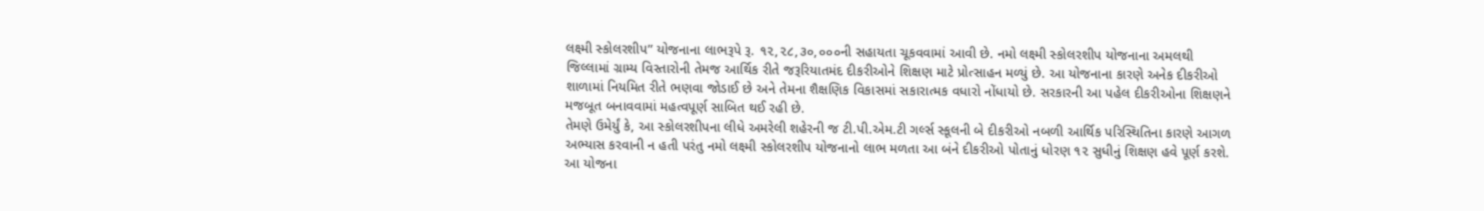લક્ષ્મી સ્કોલરશીપ” યોજનાના લાભરૂપે રૂ. ૧૨,૨૮,૩૦,૦૦૦ની સહાયતા ચૂકવવામાં આવી છે. નમો લક્ષ્મી સ્કોલરશીપ યોજનાના અમલથી જિલ્લામાં ગ્રામ્ય વિસ્તારોની તેમજ આર્થિક રીતે જરૂરિયાતમંદ દીકરીઓને શિક્ષણ માટે પ્રોત્સાહન મળ્યું છે. આ યોજનાના કારણે અનેક દીકરીઓ શાળામાં નિયમિત રીતે ભણવા જોડાઈ છે અને તેમના શૈક્ષણિક વિકાસમાં સકારાત્મક વધારો નોંધાયો છે. સરકારની આ પહેલ દીકરીઓના શિક્ષણને મજબૂત બનાવવામાં મહત્વપૂર્ણ સાબિત થઈ રહી છે.
તેમણે ઉમેર્યું કે, આ સ્કોલરશીપના લીધે અમરેલી શહેરની જ ટી.પી.એમ.ટી ગર્લ્સ સ્કૂલની બે દીકરીઓ નબળી આર્થિક પરિસ્થિતિના કારણે આગળ અભ્યાસ કરવાની ન હતી પરંતુ નમો લક્ષ્મી સ્કોલરશીપ યોજનાનો લાભ મળતા આ બંને દીકરીઓ પોતાનું ધોરણ ૧૨ સુધીનું શિક્ષણ હવે પૂર્ણ કરશે.
આ યોજના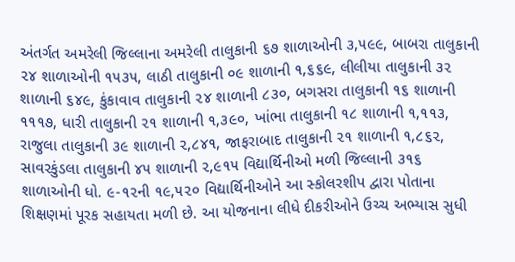અંતર્ગત અમરેલી જિલ્લાના અમરેલી તાલુકાની ૬૭ શાળાઓની ૩,૫૯૯, બાબરા તાલુકાની ૨૪ શાળાઓની ૧૫૩૫, લાઠી તાલુકાની ૦૯ શાળાની ૧,૬૬૯, લીલીયા તાલુકાની ૩૨ શાળાની ૬૪૯, કુંકાવાવ તાલુકાની ૨૪ શાળાની ૮૩૦, બગસરા તાલુકાની ૧૬ શાળાની ૧૧૧૭, ધારી તાલુકાની ૨૧ શાળાની ૧,૩૯૦, ખાંભા તાલુકાની ૧૮ શાળાની ૧,૧૧૩, રાજુલા તાલુકાની ૩૯ શાળાની ૨,૮૪૧, જાફરાબાદ તાલુકાની ૨૧ શાળાની ૧,૮૬૨, સાવરકુંડલા તાલુકાની ૪૫ શાળાની ૨,૯૧૫ વિદ્યાર્થિનીઓ મળી જિલ્લાની ૩૧૬ શાળાઓની ધો. ૯-૧૨ની ૧૯,૫૨૦ વિદ્યાર્થિનીઓને આ સ્કોલરશીપ દ્વારા પોતાના શિક્ષણમાં પૂરક સહાયતા મળી છે. આ યોજનાના લીધે દીકરીઓને ઉચ્ચ અભ્યાસ સુધી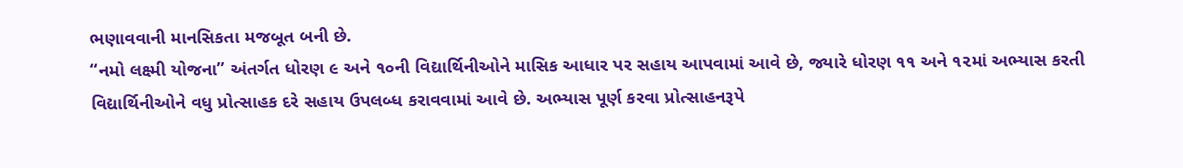ભણાવવાની માનસિકતા મજબૂત બની છે.
“નમો લક્ષ્મી યોજના” અંતર્ગત ધોરણ ૯ અને ૧૦ની વિદ્યાર્થિનીઓને માસિક આધાર પર સહાય આપવામાં આવે છે, જ્યારે ધોરણ ૧૧ અને ૧૨માં અભ્યાસ કરતી વિદ્યાર્થિનીઓને વધુ પ્રોત્સાહક દરે સહાય ઉપલબ્ધ કરાવવામાં આવે છે. અભ્યાસ પૂર્ણ કરવા પ્રોત્સાહનરૂપે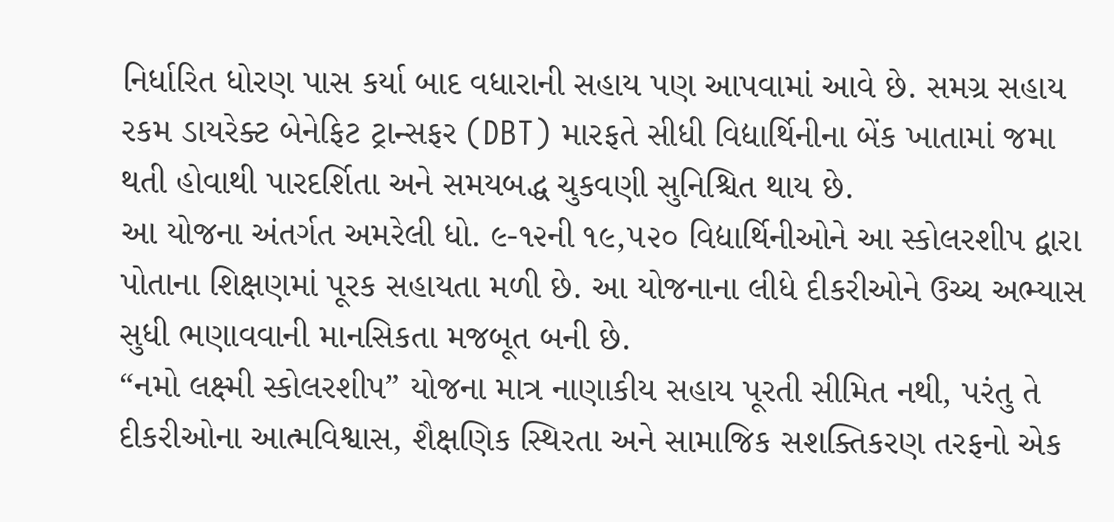નિર્ધારિત ધોરણ પાસ કર્યા બાદ વધારાની સહાય પણ આપવામાં આવે છે. સમગ્ર સહાય રકમ ડાયરેક્ટ બેનેફિટ ટ્રાન્સફર (DBT) મારફતે સીધી વિદ્યાર્થિનીના બેંક ખાતામાં જમા થતી હોવાથી પારદર્શિતા અને સમયબદ્ધ ચુકવણી સુનિશ્ચિત થાય છે.
આ યોજના અંતર્ગત અમરેલી ધો. ૯-૧૨ની ૧૯,૫૨૦ વિદ્યાર્થિનીઓને આ સ્કોલરશીપ દ્વારા પોતાના શિક્ષણમાં પૂરક સહાયતા મળી છે. આ યોજનાના લીધે દીકરીઓને ઉચ્ચ અભ્યાસ સુધી ભણાવવાની માનસિકતા મજબૂત બની છે.
“નમો લક્ષ્મી સ્કોલરશીપ” યોજના માત્ર નાણાકીય સહાય પૂરતી સીમિત નથી, પરંતુ તે દીકરીઓના આત્મવિશ્વાસ, શૈક્ષણિક સ્થિરતા અને સામાજિક સશક્તિકરણ તરફનો એક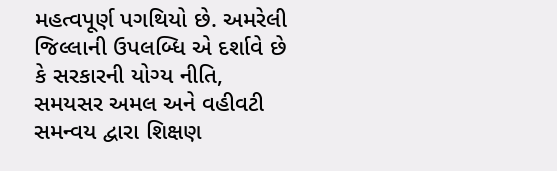મહત્વપૂર્ણ પગથિયો છે. અમરેલી જિલ્લાની ઉપલબ્ધિ એ દર્શાવે છે કે સરકારની યોગ્ય નીતિ, સમયસર અમલ અને વહીવટી સમન્વય દ્વારા શિક્ષણ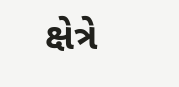ક્ષેત્રે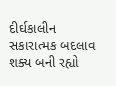દીર્ઘકાલીન સકારાત્મક બદલાવ શક્ય બની રહ્યો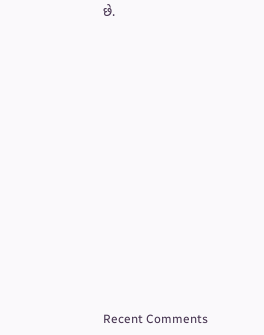છે.


















Recent Comments